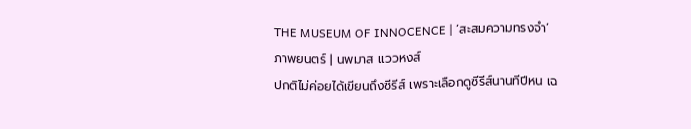THE MUSEUM OF INNOCENCE | ‘สะสมความทรงจำ’
ภาพยนตร์ | นพมาส แววหงส์
ปกติไม่ค่อยได้เขียนถึงซีรีส์ เพราะเลือกดูซีรีส์นานทีปีหน เฉ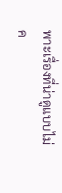พาะเรื่องที่น่าดูแบบไม่ค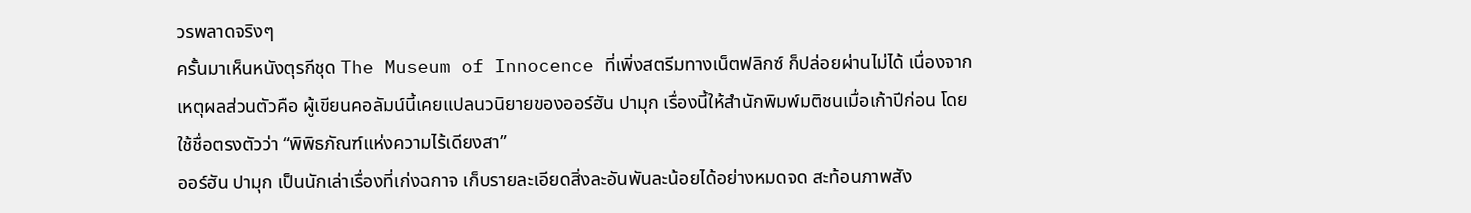วรพลาดจริงๆ
ครั้นมาเห็นหนังตุรกีชุด The Museum of Innocence ที่เพิ่งสตรีมทางเน็ตฟลิกซ์ ก็ปล่อยผ่านไม่ได้ เนื่องจากเหตุผลส่วนตัวคือ ผู้เขียนคอลัมน์นี้เคยแปลนวนิยายของออร์ฮัน ปามุก เรื่องนี้ให้สำนักพิมพ์มติชนเมื่อเก้าปีก่อน โดยใช้ชื่อตรงตัวว่า “พิพิธภัณฑ์แห่งความไร้เดียงสา”
ออร์ฮัน ปามุก เป็นนักเล่าเรื่องที่เก่งฉกาจ เก็บรายละเอียดสิ่งละอันพันละน้อยได้อย่างหมดจด สะท้อนภาพสัง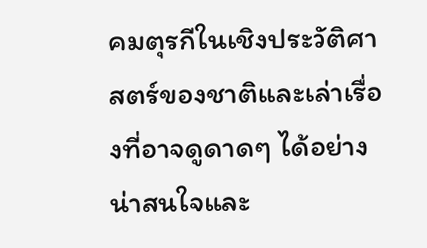คมตุรกีในเชิงประวัติศาสตร์ของชาติและเล่าเรื่องที่อาจดูดาดๆ ได้อย่างน่าสนใจและ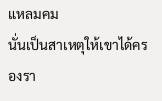แหลมคม
นั่นเป็นสาเหตุให้เขาได้ครองรา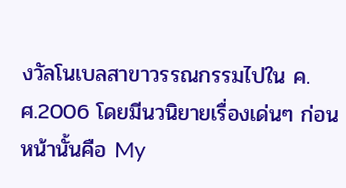งวัลโนเบลสาขาวรรณกรรมไปใน ค.ศ.2006 โดยมีนวนิยายเรื่องเด่นๆ ก่อนหน้านั้นคือ My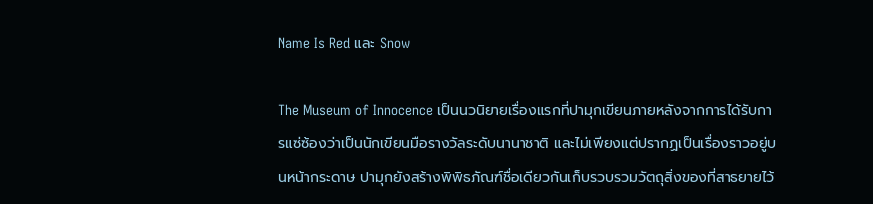Name Is Red และ Snow

The Museum of Innocence เป็นนวนิยายเรื่องแรกที่ปามุกเขียนภายหลังจากการได้รับการแซ่ซ้องว่าเป็นนักเขียนมือรางวัลระดับนานาชาติ และไม่เพียงแต่ปรากฏเป็นเรื่องราวอยู่บนหน้ากระดาษ ปามุกยังสร้างพิพิธภัณฑ์ชื่อเดียวกันเก็บรวบรวมวัตถุสิ่งของที่สาธยายไว้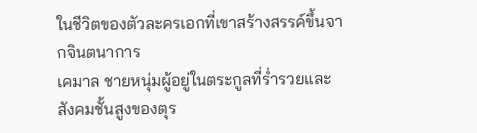ในชีวิตของตัวละครเอกที่เขาสร้างสรรค์ขึ้นจากจินตนาการ
เคมาล ชายหนุ่มผู้อยู่ในตระกูลที่ร่ำรวยและสังคมชั้นสูงของตุร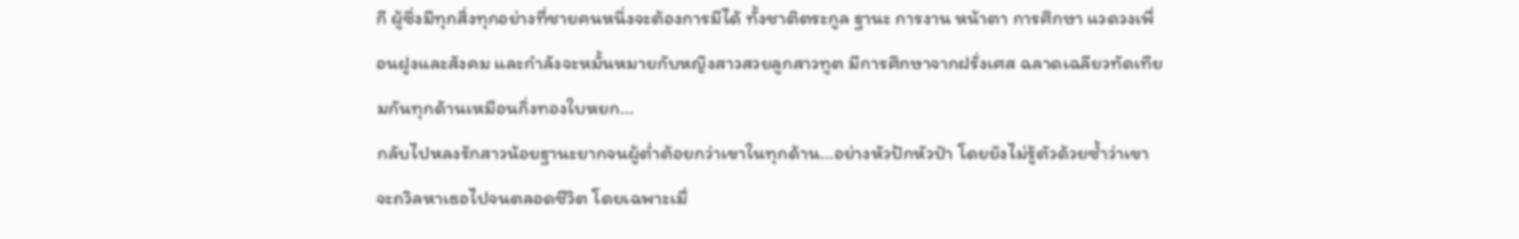กี ผู้ซึ่งมีทุกสิ่งทุกอย่างที่ชายคนหนึ่งจะต้องการมีได้ ทั้งชาติตระกูล ฐานะ การงาน หน้าตา การศึกษา แวดวงเพื่อนฝูงและสังคม และกำลังจะหมั้นหมายกับหญิงสาวสวยลูกสาวทูต มีการศึกษาจากฝรั่งเศส ฉลาดเฉลียวทัดเทียมกันทุกด้านเหมือนกิ่งทองใบหยก…
กลับไปหลงรักสาวน้อยฐานะยากจนผู้ต่ำต้อยกว่าเขาในทุกด้าน…อย่างหัวปักหัวปำ โดยยังไม่รู้ตัวด้วยซ้ำว่าเขาจะถวิลหาเธอไปจนตลอดชีวิต โดยเฉพาะเมื่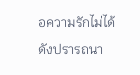อความรักไม่ได้ดังปรารถนา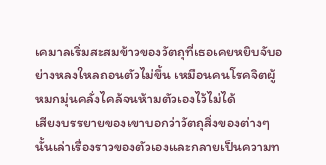เคมาลเริ่มสะสมข้าวของวัตถุที่เธอเคยหยิบจับอย่างหลงใหลถอนตัวไม่ขึ้น เหมือนคนโรคจิตผู้หมกมุ่นคลั่งไคล้จนห้ามตัวเองไว้ไม่ได้
เสียงบรรยายของเขาบอกว่าวัตถุสิ่งของต่างๆ นั้นเล่าเรื่องราวของตัวเองและกลายเป็นความท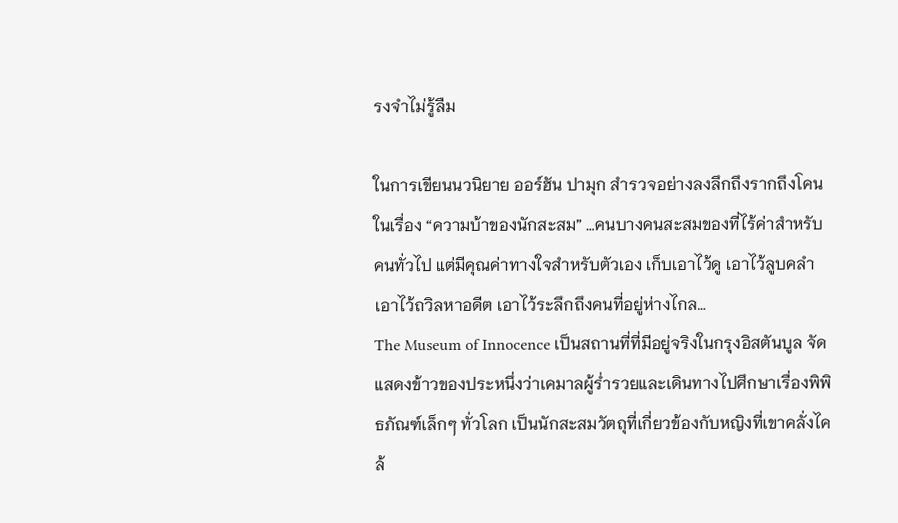รงจำไม่รู้ลืม

ในการเขียนนวนิยาย ออร์ฮัน ปามุก สำรวจอย่างลงลึกถึงรากถึงโคนในเรื่อง “ความบ้าของนักสะสม” …คนบางคนสะสมของที่ไร้ค่าสำหรับคนทั่วไป แต่มีคุณค่าทางใจสำหรับตัวเอง เก็บเอาไว้ดู เอาไว้ลูบคลำ เอาไว้ถวิลหาอดีต เอาไว้ระลึกถึงคนที่อยู่ห่างไกล…
The Museum of Innocence เป็นสถานที่ที่มีอยู่จริงในกรุงอิสตันบูล จัดแสดงข้าวของประหนึ่งว่าเคมาลผู้ร่ำรวยและเดินทางไปศึกษาเรื่องพิพิธภัณฑ์เล็กๆ ทั่วโลก เป็นนักสะสมวัตถุที่เกี่ยวข้องกับหญิงที่เขาคลั่งไคล้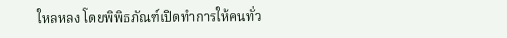ใหลหลง โดยพิพิธภัณฑ์เปิดทำการให้คนทั่ว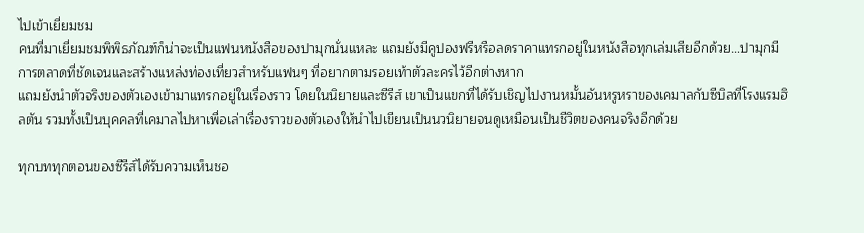ไปเข้าเยี่ยมชม
คนที่มาเยี่ยมชมพิพิธภัณฑ์ก็น่าจะเป็นแฟนหนังสือของปามุกนั่นแหละ แถมยังมีคูปองฟรีหรือลดราคาแทรกอยู่ในหนังสือทุกเล่มเสียอีกด้วย…ปามุกมีการตลาดที่ชัดเจนและสร้างแหล่งท่องเที่ยวสำหรับแฟนๆ ที่อยากตามรอยเท้าตัวละครไว้อีกต่างหาก
แถมยังนำตัวจริงของตัวเองเข้ามาแทรกอยู่ในเรื่องราว โดยในนิยายและซีรีส์ เขาเป็นแขกที่ได้รับเชิญไปงานหมั้นอันหรูหราของเคมาลกับซีบิลที่โรงแรมฮิลตัน รวมทั้งเป็นบุคคลที่เคมาลไปหาเพื่อเล่าเรื่องราวของตัวเองให้นำไปเขียนเป็นนวนิยายจนดูเหมือนเป็นชีวิตของคนจริงอีกด้วย

ทุกบททุกตอนของซีรีส์ได้รับความเห็นชอ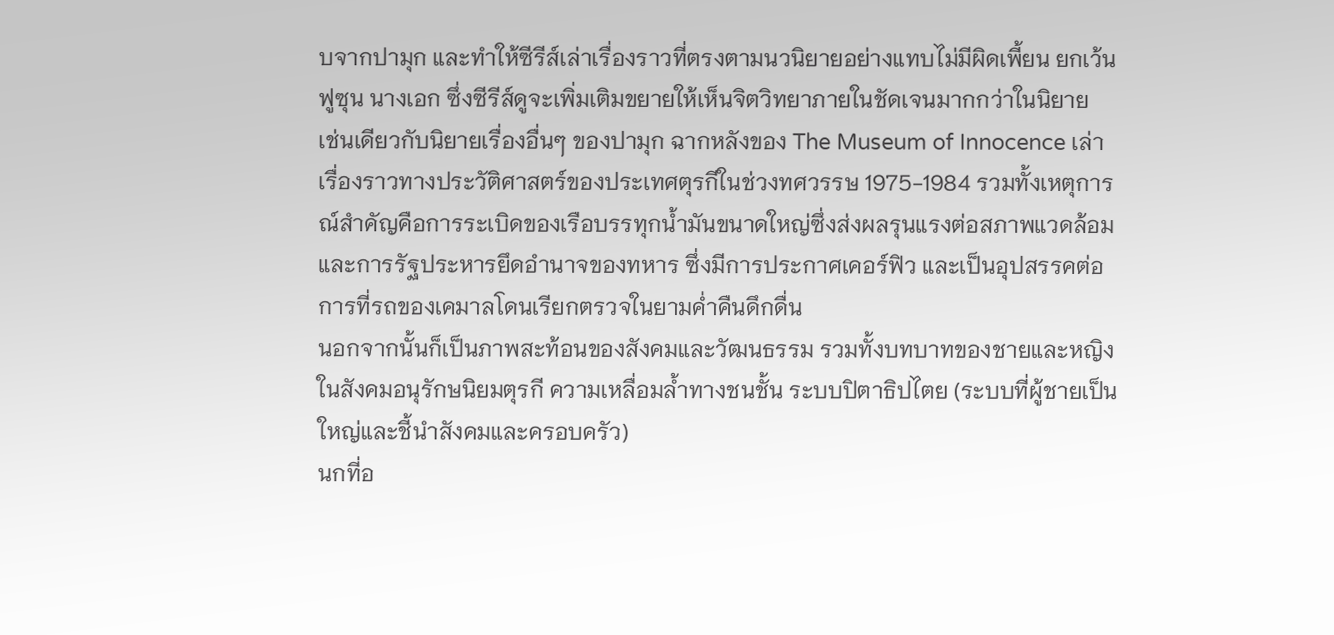บจากปามุก และทำให้ซีรีส์เล่าเรื่องราวที่ตรงตามนวนิยายอย่างแทบไม่มีผิดเพี้ยน ยกเว้นฟูซุน นางเอก ซึ่งซีรีส์ดูจะเพิ่มเติมขยายให้เห็นจิตวิทยาภายในชัดเจนมากกว่าในนิยาย
เช่นเดียวกับนิยายเรื่องอื่นๆ ของปามุก ฉากหลังของ The Museum of Innocence เล่าเรื่องราวทางประวัติศาสตร์ของประเทศตุรกีในช่วงทศวรรษ 1975-1984 รวมทั้งเหตุการณ์สำคัญคือการระเบิดของเรือบรรทุกน้ำมันขนาดใหญ่ซึ่งส่งผลรุนแรงต่อสภาพแวดล้อม และการรัฐประหารยึดอำนาจของทหาร ซึ่งมีการประกาศเคอร์ฟิว และเป็นอุปสรรคต่อการที่รถของเคมาลโดนเรียกตรวจในยามค่ำคืนดึกดื่น
นอกจากนั้นก็เป็นภาพสะท้อนของสังคมและวัฒนธรรม รวมทั้งบทบาทของชายและหญิงในสังคมอนุรักษนิยมตุรกี ความเหลื่อมล้ำทางชนชั้น ระบบปิตาธิปไตย (ระบบที่ผู้ชายเป็นใหญ่และชี้นำสังคมและครอบครัว)
นกที่อ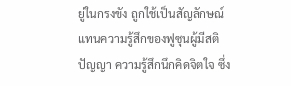ยู่ในกรงขัง ถูกใช้เป็นสัญลักษณ์แทนความรู้สึกของฟูซุนผู้มีสติปัญญา ความรู้สึกนึกคิดจิตใจ ซึ่ง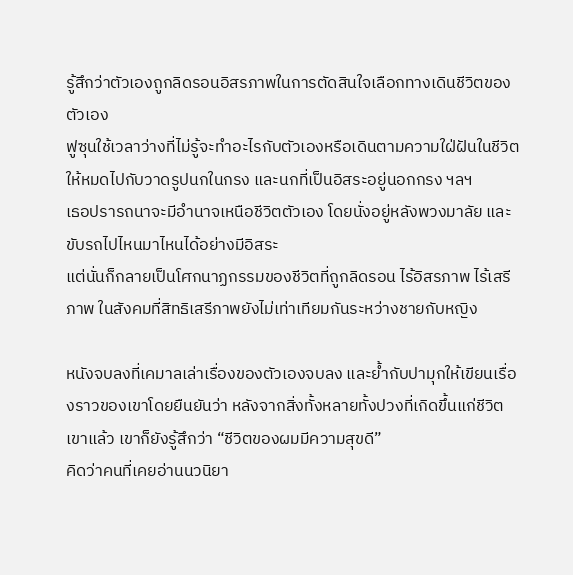รู้สึกว่าตัวเองถูกลิดรอนอิสรภาพในการตัดสินใจเลือกทางเดินชีวิตของตัวเอง
ฟูซุนใช้เวลาว่างที่ไม่รู้จะทำอะไรกับตัวเองหรือเดินตามความใฝ่ฝันในชีวิต ให้หมดไปกับวาดรูปนกในกรง และนกที่เป็นอิสระอยู่นอกกรง ฯลฯ
เธอปรารถนาจะมีอำนาจเหนือชีวิตตัวเอง โดยนั่งอยู่หลังพวงมาลัย และขับรถไปไหนมาไหนได้อย่างมีอิสระ
แต่นั่นก็กลายเป็นโศกนาฏกรรมของชีวิตที่ถูกลิดรอน ไร้อิสรภาพ ไร้เสรีภาพ ในสังคมที่สิทธิเสรีภาพยังไม่เท่าเทียมกันระหว่างชายกับหญิง

หนังจบลงที่เคมาลเล่าเรื่องของตัวเองจบลง และย้ำกับปามุกให้เขียนเรื่องราวของเขาโดยยืนยันว่า หลังจากสิ่งทั้งหลายทั้งปวงที่เกิดขึ้นแก่ชีวิตเขาแล้ว เขาก็ยังรู้สึกว่า “ชีวิตของผมมีความสุขดี”
คิดว่าคนที่เคยอ่านนวนิยา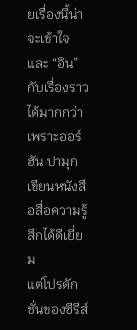ยเรื่องนี้น่าจะเข้าใจและ “อิน” กับเรื่องราวได้มากกว่า เพราะออร์ฮัน ปามุก เขียนหนังสือสื่อความรู้สึกได้ดีเยี่ยม
แต่โปรดักชั่นของซีรีส์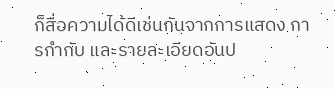ก็สื่อความได้ดีเช่นกันจากการแสดง การกำกับ และรายละเอียดอันป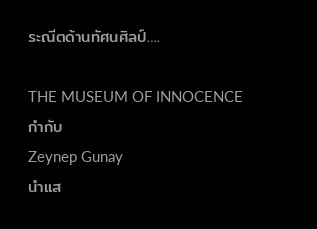ระณีตด้านทัศนศิลป์….

THE MUSEUM OF INNOCENCE
กำกับ
Zeynep Gunay
นำแส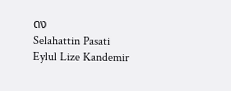ดง
Selahattin Pasati
Eylul Lize Kandemir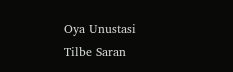Oya Unustasi
Tilbe Saran